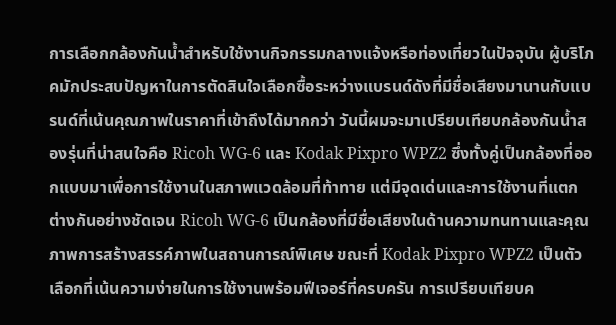การเลือกกล้องกันน้ำสำหรับใช้งานกิจกรรมกลางแจ้งหรือท่องเที่ยวในปัจจุบัน ผู้บริโภคมักประสบปัญหาในการตัดสินใจเลือกซื้อระหว่างแบรนด์ดังที่มีชื่อเสียงมานานกับแบรนด์ที่เน้นคุณภาพในราคาที่เข้าถึงได้มากกว่า วันนี้ผมจะมาเปรียบเทียบกล้องกันน้ำสองรุ่นที่น่าสนใจคือ Ricoh WG-6 และ Kodak Pixpro WPZ2 ซึ่งทั้งคู่เป็นกล้องที่ออกแบบมาเพื่อการใช้งานในสภาพแวดล้อมที่ท้าทาย แต่มีจุดเด่นและการใช้งานที่แตกต่างกันอย่างชัดเจน Ricoh WG-6 เป็นกล้องที่มีชื่อเสียงในด้านความทนทานและคุณภาพการสร้างสรรค์ภาพในสถานการณ์พิเศษ ขณะที่ Kodak Pixpro WPZ2 เป็นตัวเลือกที่เน้นความง่ายในการใช้งานพร้อมฟีเจอร์ที่ครบครัน การเปรียบเทียบค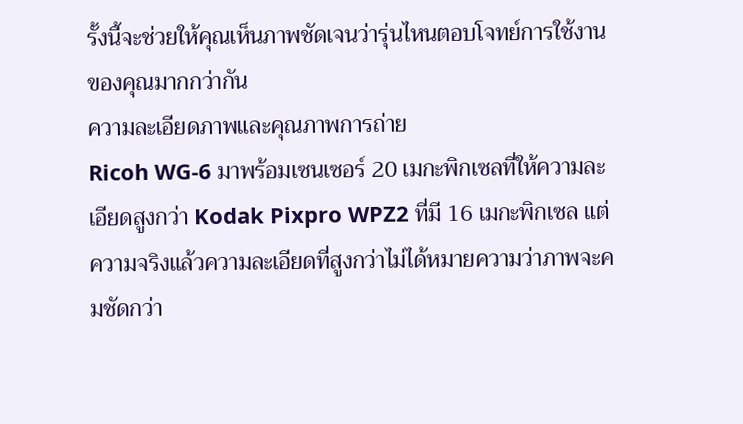รั้งนี้จะช่วยให้คุณเห็นภาพชัดเจนว่ารุ่นไหนตอบโจทย์การใช้งานของคุณมากกว่ากัน
ความละเอียดภาพและคุณภาพการถ่าย
Ricoh WG-6 มาพร้อมเซนเซอร์ 20 เมกะพิกเซลที่ให้ความละเอียดสูงกว่า Kodak Pixpro WPZ2 ที่มี 16 เมกะพิกเซล แต่ความจริงแล้วความละเอียดที่สูงกว่าไม่ได้หมายความว่าภาพจะคมชัดกว่า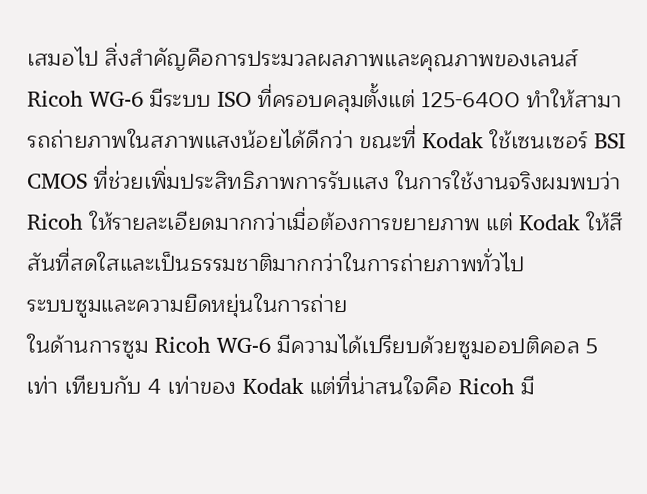เสมอไป สิ่งสำคัญคือการประมวลผลภาพและคุณภาพของเลนส์ Ricoh WG-6 มีระบบ ISO ที่ครอบคลุมตั้งแต่ 125-6400 ทำให้สามารถถ่ายภาพในสภาพแสงน้อยได้ดีกว่า ขณะที่ Kodak ใช้เซนเซอร์ BSI CMOS ที่ช่วยเพิ่มประสิทธิภาพการรับแสง ในการใช้งานจริงผมพบว่า Ricoh ให้รายละเอียดมากกว่าเมื่อต้องการขยายภาพ แต่ Kodak ให้สีสันที่สดใสและเป็นธรรมชาติมากกว่าในการถ่ายภาพทั่วไป
ระบบซูมและความยืดหยุ่นในการถ่าย
ในด้านการซูม Ricoh WG-6 มีความได้เปรียบด้วยซูมออปติคอล 5 เท่า เทียบกับ 4 เท่าของ Kodak แต่ที่น่าสนใจคือ Ricoh มี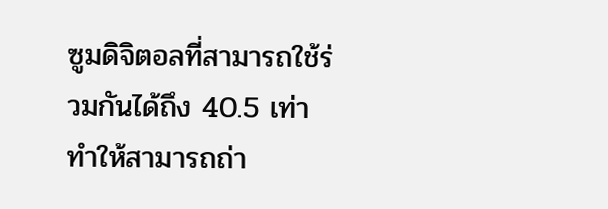ซูมดิจิตอลที่สามารถใช้ร่วมกันได้ถึง 40.5 เท่า ทำให้สามารถถ่า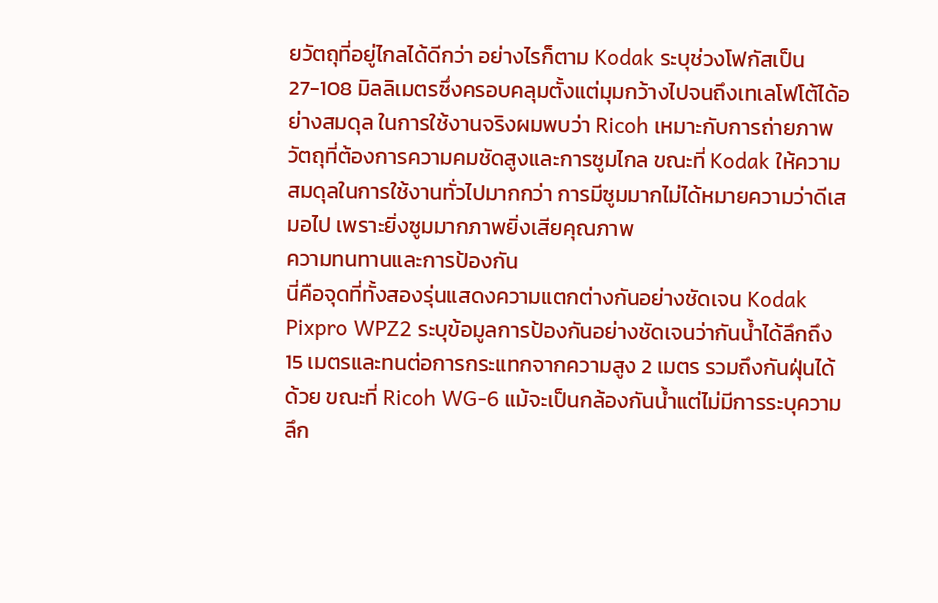ยวัตถุที่อยู่ไกลได้ดีกว่า อย่างไรก็ตาม Kodak ระบุช่วงโฟกัสเป็น 27-108 มิลลิเมตรซึ่งครอบคลุมตั้งแต่มุมกว้างไปจนถึงเทเลโฟโต้ได้อย่างสมดุล ในการใช้งานจริงผมพบว่า Ricoh เหมาะกับการถ่ายภาพวัตถุที่ต้องการความคมชัดสูงและการซูมไกล ขณะที่ Kodak ให้ความสมดุลในการใช้งานทั่วไปมากกว่า การมีซูมมากไม่ได้หมายความว่าดีเสมอไป เพราะยิ่งซูมมากภาพยิ่งเสียคุณภาพ
ความทนทานและการป้องกัน
นี่คือจุดที่ทั้งสองรุ่นแสดงความแตกต่างกันอย่างชัดเจน Kodak Pixpro WPZ2 ระบุข้อมูลการป้องกันอย่างชัดเจนว่ากันน้ำได้ลึกถึง 15 เมตรและทนต่อการกระแทกจากความสูง 2 เมตร รวมถึงกันฝุ่นได้ด้วย ขณะที่ Ricoh WG-6 แม้จะเป็นกล้องกันน้ำแต่ไม่มีการระบุความลึก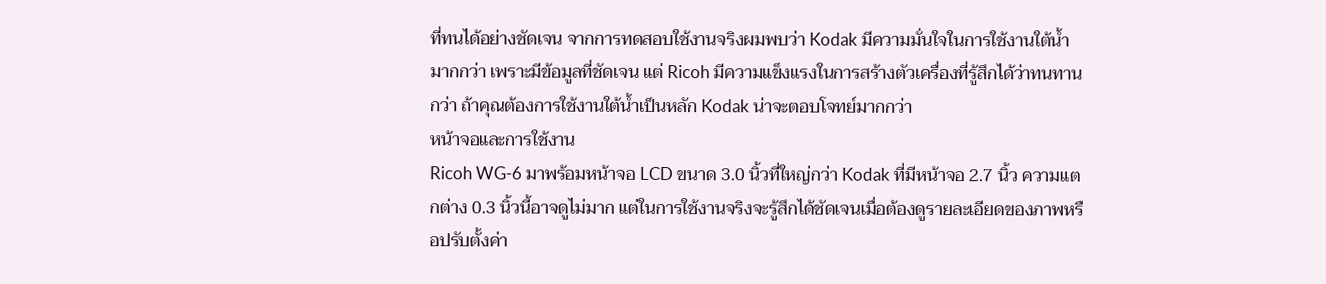ที่ทนได้อย่างชัดเจน จากการทดสอบใช้งานจริงผมพบว่า Kodak มีความมั่นใจในการใช้งานใต้น้ำมากกว่า เพราะมีข้อมูลที่ชัดเจน แต่ Ricoh มีความแข็งแรงในการสร้างตัวเครื่องที่รู้สึกได้ว่าทนทานกว่า ถ้าคุณต้องการใช้งานใต้น้ำเป็นหลัก Kodak น่าจะตอบโจทย์มากกว่า
หน้าจอและการใช้งาน
Ricoh WG-6 มาพร้อมหน้าจอ LCD ขนาด 3.0 นิ้วที่ใหญ่กว่า Kodak ที่มีหน้าจอ 2.7 นิ้ว ความแตกต่าง 0.3 นิ้วนี้อาจดูไม่มาก แต่ในการใช้งานจริงจะรู้สึกได้ชัดเจนเมื่อต้องดูรายละเอียดของภาพหรือปรับตั้งค่า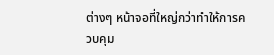ต่างๆ หน้าจอที่ใหญ่กว่าทำให้การควบคุม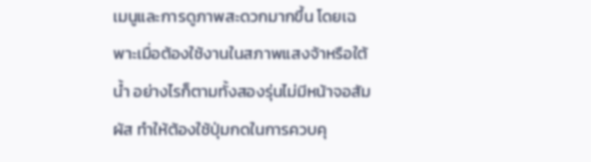เมนูและการดูภาพสะดวกมากขึ้น โดยเฉพาะเมื่อต้องใช้งานในสภาพแสงจ้าหรือใต้น้ำ อย่างไรก็ตามทั้งสองรุ่นไม่มีหน้าจอสัมผัส ทำให้ต้องใช้ปุ่มกดในการควบคุ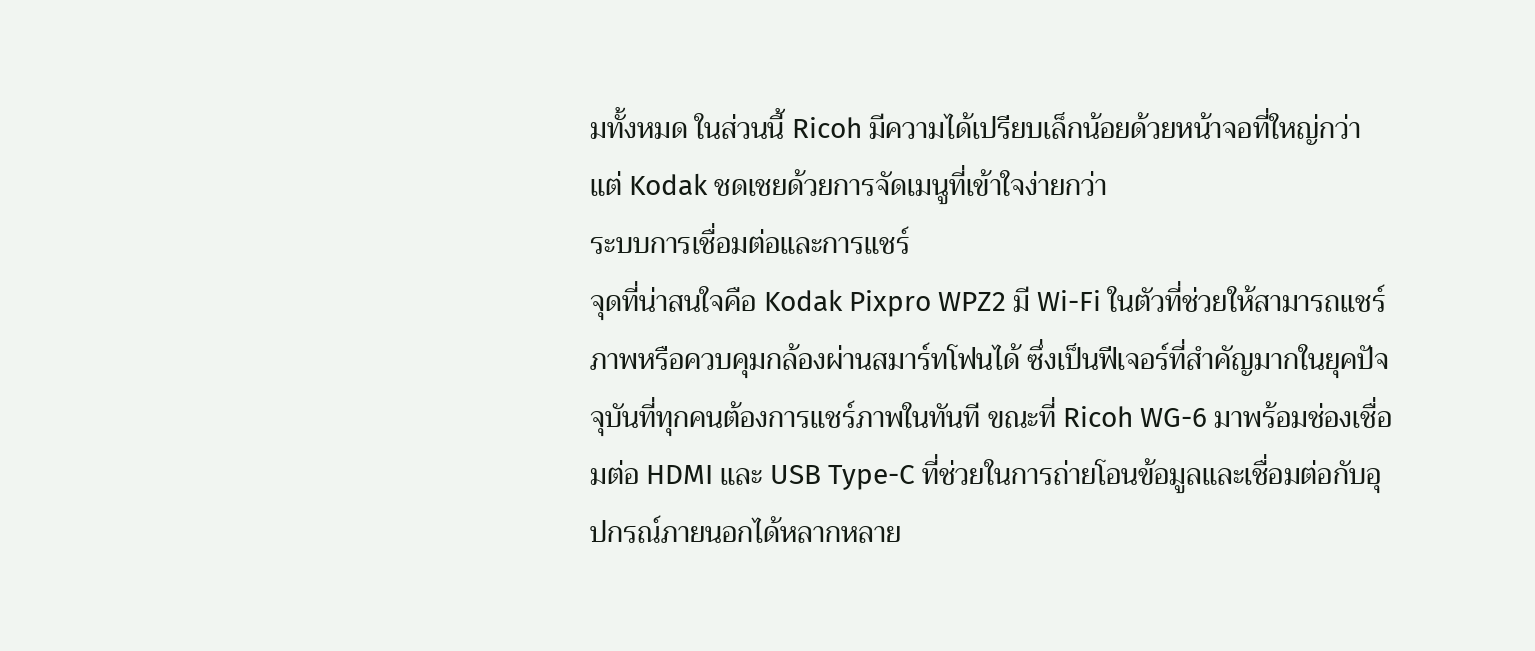มทั้งหมด ในส่วนนี้ Ricoh มีความได้เปรียบเล็กน้อยด้วยหน้าจอที่ใหญ่กว่า แต่ Kodak ชดเชยด้วยการจัดเมนูที่เข้าใจง่ายกว่า
ระบบการเชื่อมต่อและการแชร์
จุดที่น่าสนใจคือ Kodak Pixpro WPZ2 มี Wi-Fi ในตัวที่ช่วยให้สามารถแชร์ภาพหรือควบคุมกล้องผ่านสมาร์ทโฟนได้ ซึ่งเป็นฟีเจอร์ที่สำคัญมากในยุคปัจจุบันที่ทุกคนต้องการแชร์ภาพในทันที ขณะที่ Ricoh WG-6 มาพร้อมช่องเชื่อมต่อ HDMI และ USB Type-C ที่ช่วยในการถ่ายโอนข้อมูลและเชื่อมต่อกับอุปกรณ์ภายนอกได้หลากหลาย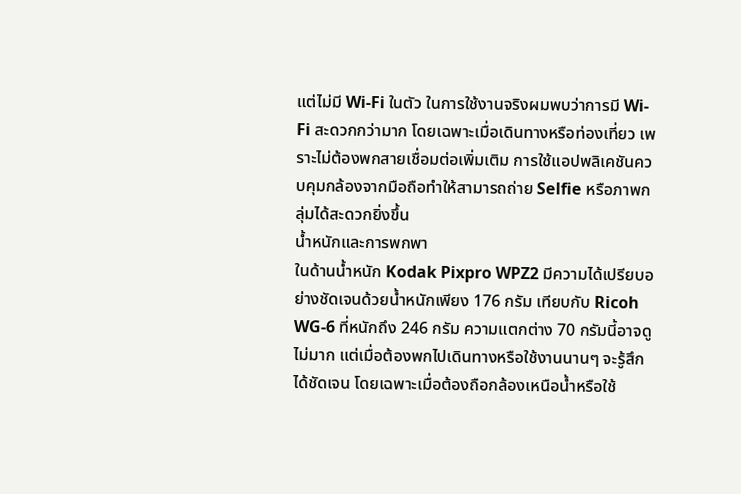แต่ไม่มี Wi-Fi ในตัว ในการใช้งานจริงผมพบว่าการมี Wi-Fi สะดวกกว่ามาก โดยเฉพาะเมื่อเดินทางหรือท่องเที่ยว เพราะไม่ต้องพกสายเชื่อมต่อเพิ่มเติม การใช้แอปพลิเคชันควบคุมกล้องจากมือถือทำให้สามารถถ่าย Selfie หรือภาพกลุ่มได้สะดวกยิ่งขึ้น
น้ำหนักและการพกพา
ในด้านน้ำหนัก Kodak Pixpro WPZ2 มีความได้เปรียบอย่างชัดเจนด้วยน้ำหนักเพียง 176 กรัม เทียบกับ Ricoh WG-6 ที่หนักถึง 246 กรัม ความแตกต่าง 70 กรัมนี้อาจดูไม่มาก แต่เมื่อต้องพกไปเดินทางหรือใช้งานนานๆ จะรู้สึกได้ชัดเจน โดยเฉพาะเมื่อต้องถือกล้องเหนือน้ำหรือใช้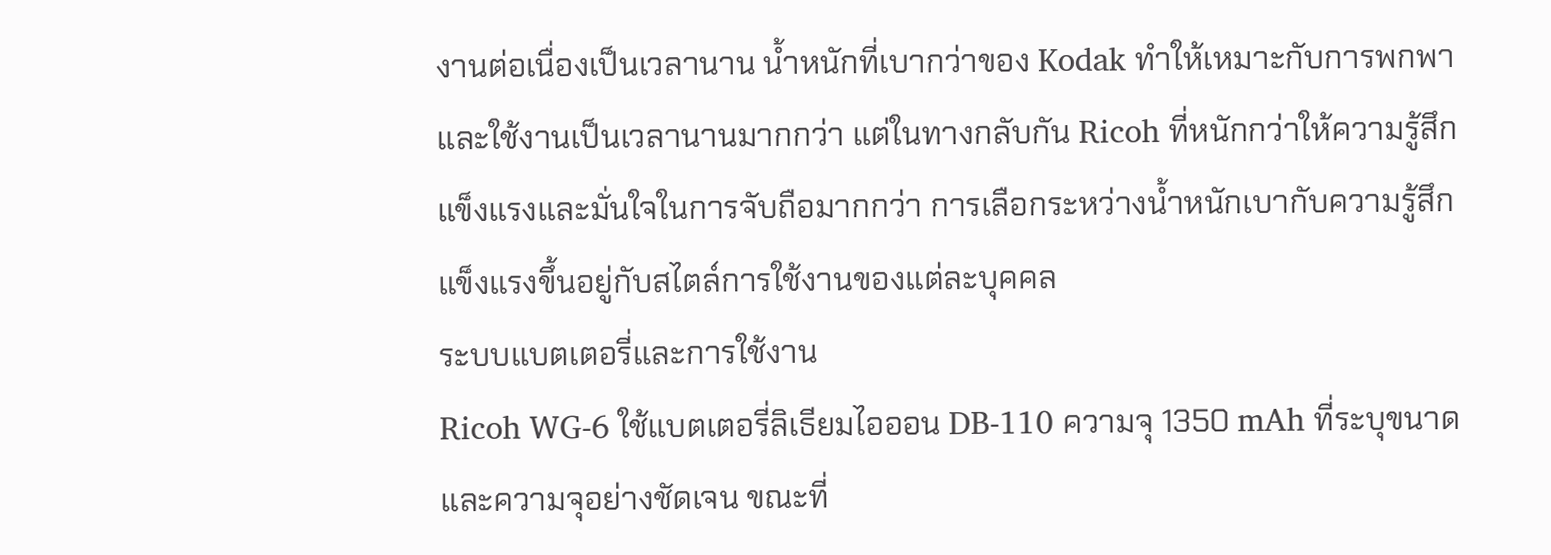งานต่อเนื่องเป็นเวลานาน น้ำหนักที่เบากว่าของ Kodak ทำให้เหมาะกับการพกพาและใช้งานเป็นเวลานานมากกว่า แต่ในทางกลับกัน Ricoh ที่หนักกว่าให้ความรู้สึกแข็งแรงและมั่นใจในการจับถือมากกว่า การเลือกระหว่างน้ำหนักเบากับความรู้สึกแข็งแรงขึ้นอยู่กับสไตล์การใช้งานของแต่ละบุคคล
ระบบแบตเตอรี่และการใช้งาน
Ricoh WG-6 ใช้แบตเตอรี่ลิเธียมไอออน DB-110 ความจุ 1350 mAh ที่ระบุขนาดและความจุอย่างชัดเจน ขณะที่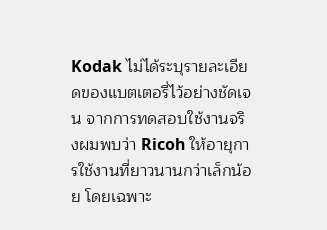Kodak ไม่ได้ระบุรายละเอียดของแบตเตอรี่ไว้อย่างชัดเจน จากการทดสอบใช้งานจริงผมพบว่า Ricoh ให้อายุการใช้งานที่ยาวนานกว่าเล็กน้อย โดยเฉพาะ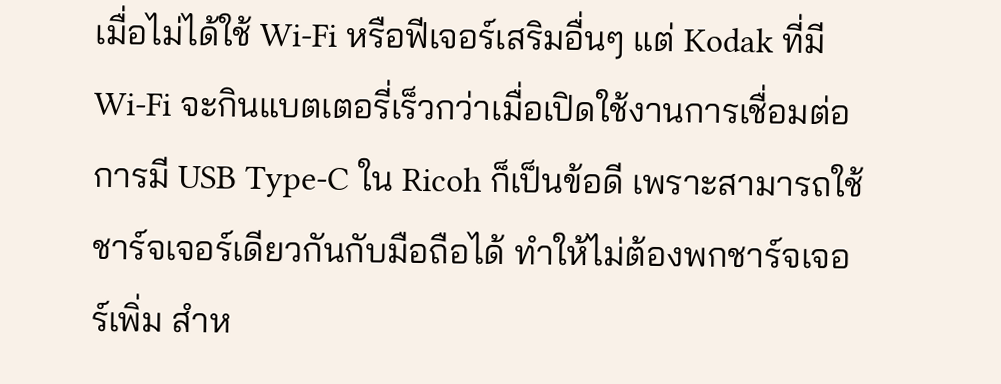เมื่อไม่ได้ใช้ Wi-Fi หรือฟีเจอร์เสริมอื่นๆ แต่ Kodak ที่มี Wi-Fi จะกินแบตเตอรี่เร็วกว่าเมื่อเปิดใช้งานการเชื่อมต่อ การมี USB Type-C ใน Ricoh ก็เป็นข้อดี เพราะสามารถใช้ชาร์จเจอร์เดียวกันกับมือถือได้ ทำให้ไม่ต้องพกชาร์จเจอร์เพิ่ม สำห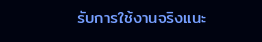รับการใช้งานจริงแนะ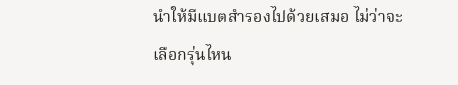นำให้มีแบตสำรองไปด้วยเสมอ ไม่ว่าจะเลือกรุ่นไหน